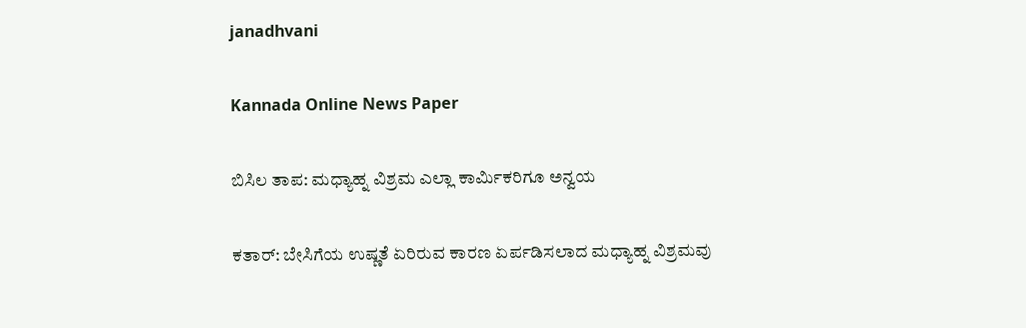janadhvani

Kannada Online News Paper

ಬಿಸಿಲ ತಾಪ: ಮಧ್ಯಾಹ್ನ ವಿಶ್ರಮ ಎಲ್ಲಾ ಕಾರ್ಮಿಕರಿಗೂ ಅನ್ವಯ

ಕತಾರ್: ಬೇಸಿಗೆಯ ಉಷ್ಣತೆ ಏರಿರುವ ಕಾರಣ ಏರ್ಪಡಿಸಲಾದ ಮಧ್ಯಾಹ್ನ ವಿಶ್ರಮವು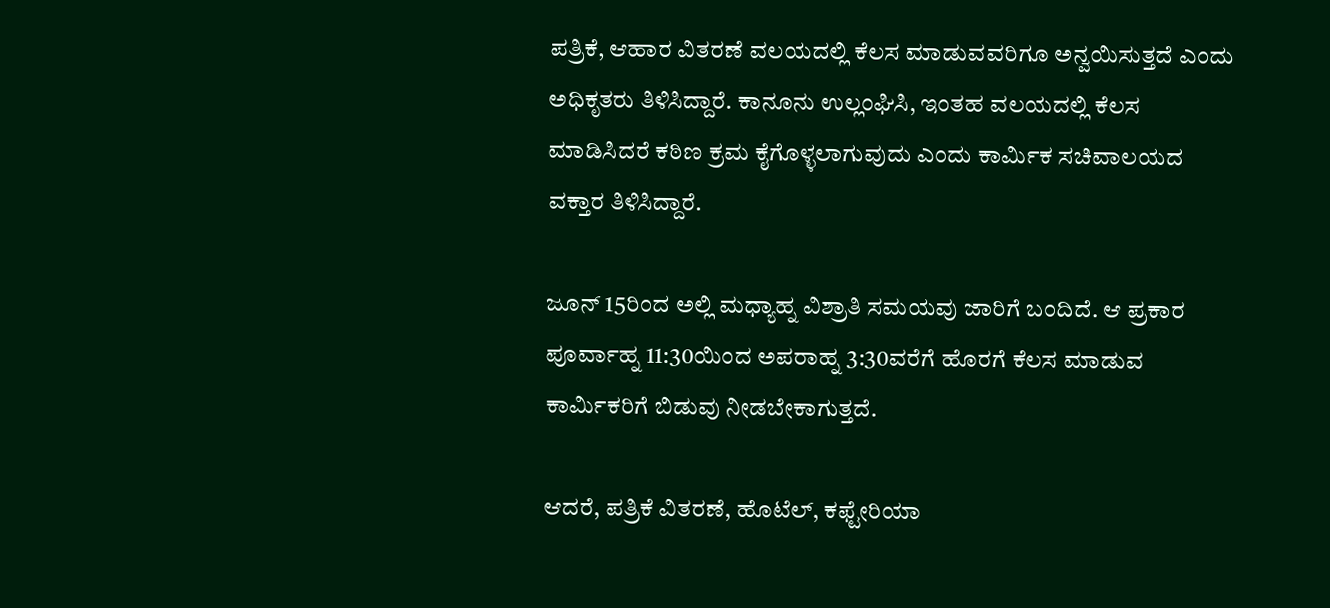ಪತ್ರಿಕೆ, ಆಹಾರ ವಿತರಣೆ ವಲಯದಲ್ಲಿ ಕೆಲಸ ಮಾಡುವವರಿಗೂ ಅನ್ವಯಿಸುತ್ತದೆ ಎಂದು ಅಧಿಕೃತರು ತಿಳಿಸಿದ್ದಾರೆ. ಕಾನೂನು ಉಲ್ಲಂಘಿಸಿ, ಇಂತಹ ವಲಯದಲ್ಲಿ ಕೆಲಸ ಮಾಡಿಸಿದರೆ ಕಠಿಣ ಕ್ರಮ ಕೈಗೊಳ್ಳಲಾಗುವುದು ಎಂದು ಕಾರ್ಮಿಕ ಸಚಿವಾಲಯದ ವಕ್ತಾರ ತಿಳಿಸಿದ್ದಾರೆ.

ಜೂನ್ 15ರಿಂದ ಅಲ್ಲಿ ಮಧ್ಯಾಹ್ನ ವಿಶ್ರಾತಿ ಸಮಯವು ಜಾರಿಗೆ ಬಂದಿದೆ. ಆ ಪ್ರಕಾರ ಪೂರ್ವಾಹ್ನ 11:30ಯಿಂದ ಅಪರಾಹ್ನ 3:30ವರೆಗೆ ಹೊರಗೆ ಕೆಲಸ ಮಾಡುವ ಕಾರ್ಮಿಕರಿಗೆ ಬಿಡುವು ನೀಡಬೇಕಾಗುತ್ತದೆ.

ಆದರೆ, ಪತ್ರಿಕೆ ವಿತರಣೆ, ಹೊಟೆಲ್, ಕಫ್ಟೇರಿಯಾ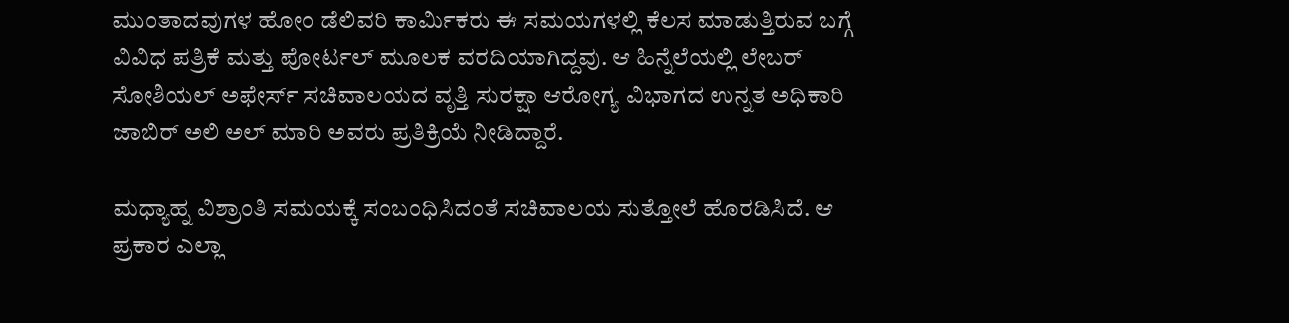ಮುಂತಾದವುಗಳ ಹೋಂ ಡೆಲಿವರಿ ಕಾರ್ಮಿಕರು ಈ ಸಮಯಗಳಲ್ಲಿ ಕೆಲಸ ಮಾಡುತ್ತಿರುವ ಬಗ್ಗೆ ವಿವಿಧ ಪತ್ರಿಕೆ ಮತ್ತು ಪೋರ್ಟಲ್ ಮೂಲಕ ವರದಿಯಾಗಿದ್ದವು. ಆ ಹಿನ್ನೆಲೆಯಲ್ಲಿ ಲೇಬರ್ ಸೋಶಿಯಲ್ ಅಫೇರ್ಸ್ ಸಚಿವಾಲಯದ ವೃತ್ತಿ ಸುರಕ್ಷಾ ಆರೋಗ್ಯ ವಿಭಾಗದ ಉನ್ನತ ಅಧಿಕಾರಿ ಜಾಬಿರ್ ಅಲಿ ಅಲ್ ಮಾರಿ ಅವರು ಪ್ರತಿಕ್ರಿಯೆ ನೀಡಿದ್ದಾರೆ.

ಮಧ್ಯಾಹ್ನ ವಿಶ್ರಾಂತಿ ಸಮಯಕ್ಕೆ ಸಂಬಂಧಿಸಿದಂತೆ ಸಚಿವಾಲಯ ಸುತ್ತೋಲೆ ಹೊರಡಿಸಿದೆ. ಆ ಪ್ರಕಾರ ಎಲ್ಲಾ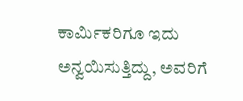ಕಾರ್ಮಿಕರಿಗೂ ಇದು ಅನ್ವಯಿಸುತ್ತಿದ್ದು, ಅವರಿಗೆ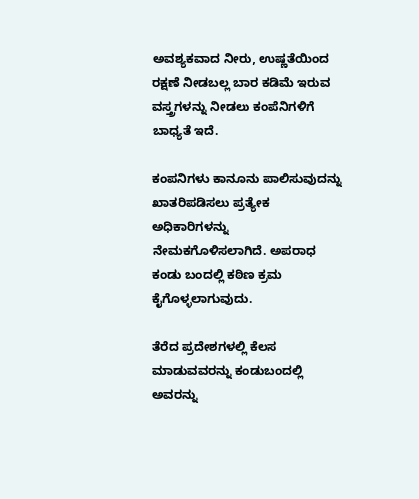ಅವಶ್ಯಕವಾದ ನೀರು, ಉಷ್ಣತೆಯಿಂದ ರಕ್ಷಣೆ ನೀಡಬಲ್ಲ ಬಾರ ಕಡಿಮೆ ಇರುವ ವಸ್ತ್ರಗಳನ್ನು ನೀಡಲು ಕಂಪೆನಿಗಳಿಗೆ ಬಾಧ್ಯತೆ ಇದೆ.

ಕಂಪನಿಗಳು ಕಾನೂನು ಪಾಲಿಸುವುದನ್ನು ಖಾತರಿಪಡಿಸಲು ಪ್ರತ್ಯೇಕ ಅಧಿಕಾರಿಗಳನ್ನು ನೇಮಕಗೊಳಿಸಲಾಗಿದೆ. ಅಪರಾಧ ಕಂಡು ಬಂದಲ್ಲಿ ಕಠಿಣ ಕ್ರಮ ಕೈಗೊಳ್ಳಲಾಗುವುದು.

ತೆರೆದ ಪ್ರದೇಶಗಳಲ್ಲಿ ಕೆಲಸ ಮಾಡುವವರನ್ನು ಕಂಡುಬಂದಲ್ಲಿ ಅವರನ್ನು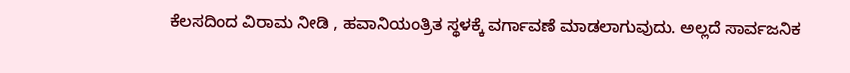ಕೆಲಸದಿಂದ ವಿರಾಮ ನೀಡಿ , ಹವಾನಿಯಂತ್ರಿತ ಸ್ಥಳಕ್ಕೆ ವರ್ಗಾವಣೆ ಮಾಡಲಾಗುವುದು. ಅಲ್ಲದೆ ಸಾರ್ವಜನಿಕ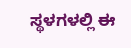ಸ್ಥಳಗಳಲ್ಲಿ ಈ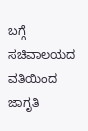ಬಗ್ಗೆ ಸಚಿವಾಲಯದ ವತಿಯಿಂದ ಜಾಗೃತಿ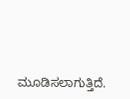ಮೂಡಿಸಲಾಗುತ್ತಿದೆ.